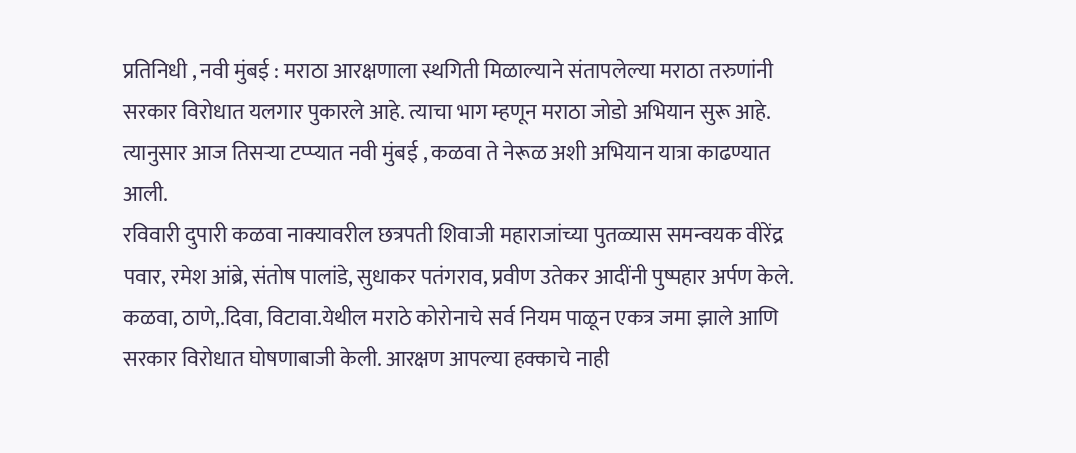प्रतिनिधी , नवी मुंबई : मराठा आरक्षणाला स्थगिती मिळाल्याने संतापलेल्या मराठा तरुणांनी सरकार विरोधात यलगार पुकारले आहे. त्याचा भाग म्हणून मराठा जोडो अभियान सुरू आहे. त्यानुसार आज तिसऱ्या टप्प्यात नवी मुंबई , कळवा ते नेरूळ अशी अभियान यात्रा काढण्यात आली.
रविवारी दुपारी कळवा नाक्यावरील छत्रपती शिवाजी महाराजांच्या पुतळ्यास समन्वयक वीरेंद्र पवार, रमेश आंब्रे, संतोष पालांडे, सुधाकर पतंगराव, प्रवीण उतेकर आदींनी पुष्पहार अर्पण केले. कळवा, ठाणे,.दिवा, विटावा.येथील मराठे कोरोनाचे सर्व नियम पाळून एकत्र जमा झाले आणि सरकार विरोधात घोषणाबाजी केली. आरक्षण आपल्या हक्काचे नाही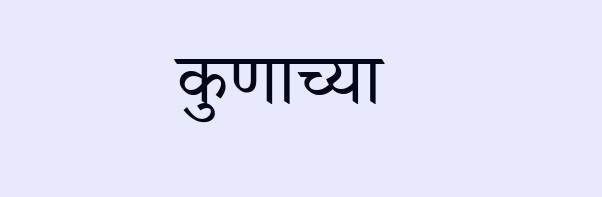कुणाच्या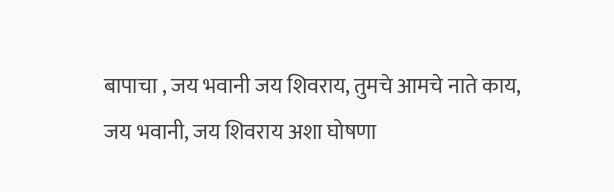बापाचा , जय भवानी जय शिवराय, तुमचे आमचे नाते काय, जय भवानी, जय शिवराय अशा घोषणा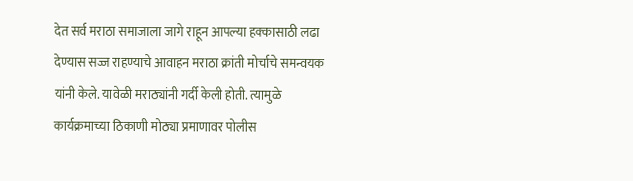देत सर्व मराठा समाजाला जागे राहून आपल्या हक्कासाठी लढा देण्यास सज्ज राहण्याचे आवाहन मराठा क्रांती मोर्चाचे समन्वयक यांनी केले. यावेळी मराठ्यांनी गर्दी केली होती. त्यामुळे कार्यक्रमाच्या ठिकाणी मोठ्या प्रमाणावर पोलीस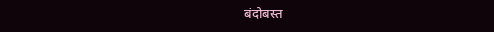बंदोबस्त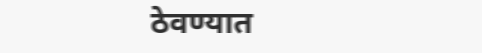ठेवण्यात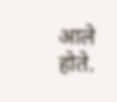आले होते.